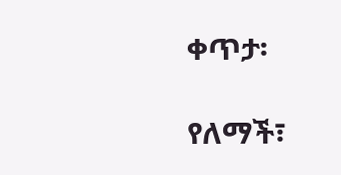ቀጥታ፡

የለማች፣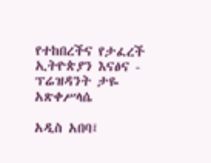የተከበረችና የታፈረች ኢትዮጵያን እናፅና - ፕሬዝዳንት ታዬ አጽቀሥላሴ

አዲስ አበባ፤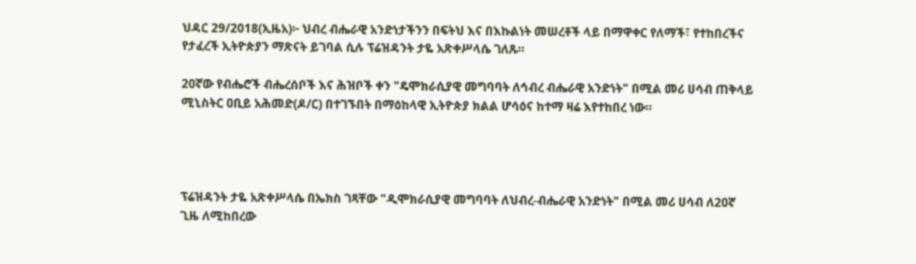ህዳር 29/2018(ኢዜአ)፦ ህብረ ብሔራዊ አንድነታችንን በፍትህ እና በእኩልነት መሠረቶች ላይ በማዋቀር የለማች፣ የተከበረችና የታፈረች ኢትዮጵያን ማጽናት ይገባል ሲሉ ፕሬዝዳንት ታዬ አጽቀሥላሴ ገለጹ።

20ኛው የብሔሮች ብሔረሰቦች እና ሕዝቦች ቀን "ዴሞክራሲያዊ መግባባት ለኅብረ ብሔራዊ አንድነት" በሚል መሪ ሀሳብ ጠቅላይ ሚኒስትር ዐቢይ አሕመድ(ዶ/ር) በተገኙበት በማዕከላዊ ኢትዮጵያ ክልል ሆሳዕና ከተማ ዛሬ እየተከበረ ነው።




ፕሬዝዳንት ታዬ አጽቀሥላሴ በኤክስ ገጻቸው "ዲሞክራሲያዊ መግባባት ለህብረ-ብሔራዊ አንድነት" በሚል መሪ ሀሳብ ለ20ኛ ጊዜ ለሚከበረው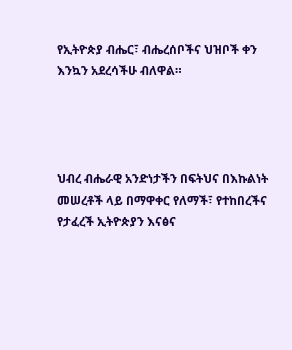የኢትዮጵያ ብሔር፣ ብሔረሰቦችና ህዝቦች ቀን እንኳን አደረሳችሁ ብለዋል።




ህብረ ብሔራዊ አንድነታችን በፍትህና በእኩልነት መሠረቶች ላይ በማዋቀር የለማች፣ የተከበረችና የታፈረች ኢትዮጵያን እናፅና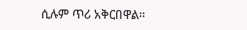ሲሉም ጥሪ አቅርበዋል።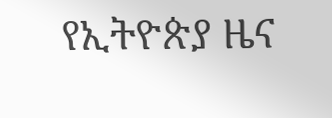የኢትዮጵያ ዜና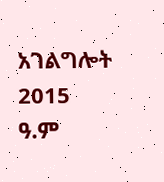አገልግሎት
2015
ዓ.ም